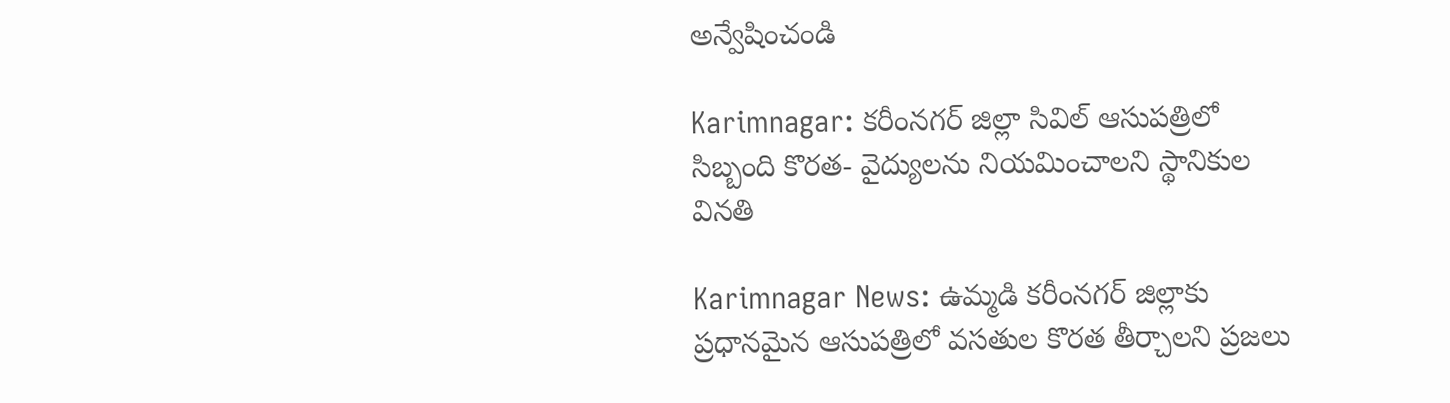అన్వేషించండి

Karimnagar: కరీంనగర్ జిల్లా సివిల్ ఆసుపత్రిలో సిబ్బంది కొరత- వైద్యులను నియమించాలని స్థానికుల వినతి

Karimnagar News: ఉమ్మడి కరీంనగర్‌ జిల్లాకు ప్రధానమైన ఆసుపత్రిలో వసతుల కొరత తీర్చాలని ప్రజలు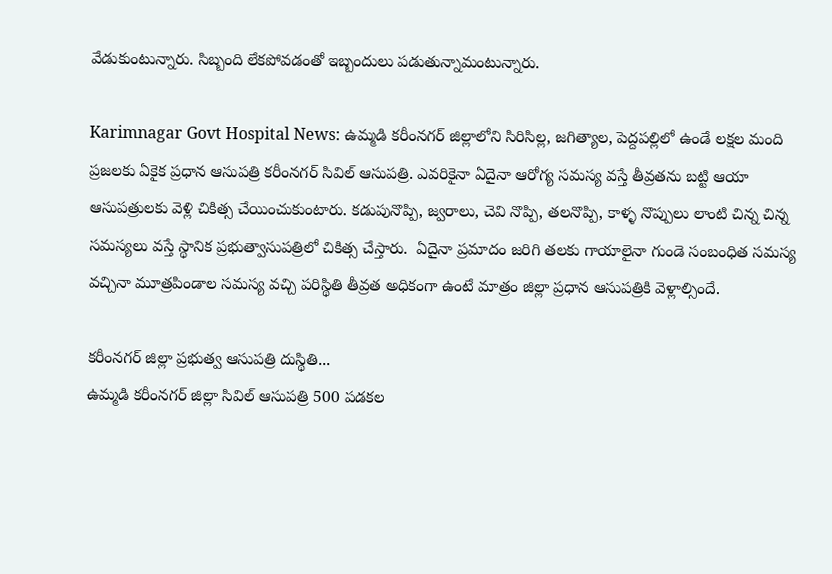వేడుకుంటున్నారు. సిబ్బంది లేకపోవడంతో ఇబ్బందులు పడుతున్నామంటున్నారు.

Karimnagar Govt Hospital News: ఉమ్మడి కరీంనగర్ జిల్లాలోని సిరిసిల్ల, జగిత్యాల, పెద్దపల్లిలో ఉండే లక్షల మంది ప్రజలకు ఏకైక ప్రధాన ఆసుపత్రి కరీంనగర్ సివిల్ ఆసుపత్రి. ఎవరికైనా ఏదైనా ఆరోగ్య సమస్య వస్తే తీవ్రతను బట్టి ఆయా ఆసుపత్రులకు వెళ్లి చికిత్స చేయించుకుంటారు. కడుపునొప్పి, జ్వరాలు, చెవి నొప్పి, తలనొప్పి, కాళ్ళ నొప్పులు లాంటి చిన్న చిన్న సమస్యలు వస్తే స్థానిక ప్రభుత్వాసుపత్రిలో చికిత్స చేస్తారు.  ఏదైనా ప్రమాదం జరిగి తలకు గాయాలైనా గుండె సంబంధిత సమస్య వచ్చినా మూత్రపిండాల సమస్య వచ్చి పరిస్థితి తీవ్రత అధికంగా ఉంటే మాత్రం జిల్లా ప్రధాన ఆసుపత్రికి వెళ్లాల్సిందే.

కరీంనగర్ జిల్లా ప్రభుత్వ ఆసుపత్రి దుస్థితి...
ఉమ్మడి కరీంనగర్ జిల్లా సివిల్ ఆసుపత్రి 500 పడకల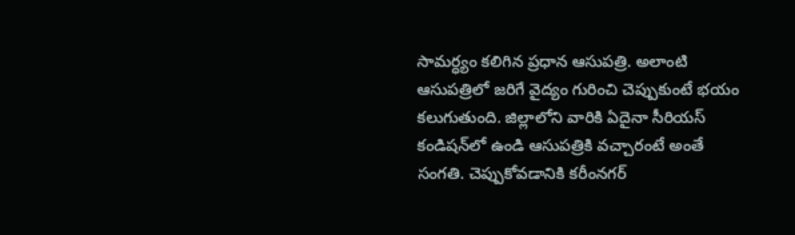సామర్ధ్యం కలిగిన ప్రధాన ఆసుపత్రి. అలాంటి ఆసుపత్రిలో జరిగే వైద్యం గురించి చెప్పుకుంటే భయం కలుగుతుంది. జిల్లాలోని వారికి ఏదైనా సీరియస్ కండిషన్‌లో ఉండి ఆసుపత్రికి వచ్చారంటే అంతే సంగతి. చెప్పుకోవడానికి కరీంనగర్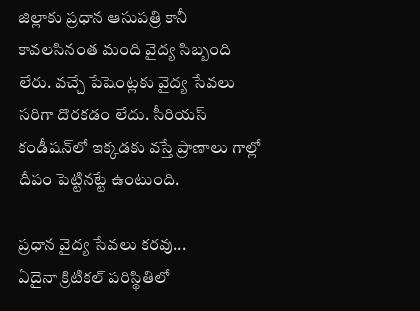జిల్లాకు ప్రధాన ఆసుపత్రి కానీ కావలసినంత మంది వైద్య సిబ్బంది లేరు. వచ్చే పేషెంట్లకు వైద్య సేవలు సరిగా దొరకడం లేదు. సీరియస్ కండీషన్‌లో ఇక్కడకు వస్తే ప్రాణాలు గాల్లో దీపం పెట్టినట్టే ఉంటుంది.

ప్రధాన వైద్య సేవలు కరవు...
ఏదైనా క్రిటికల్ పరిస్థితిలో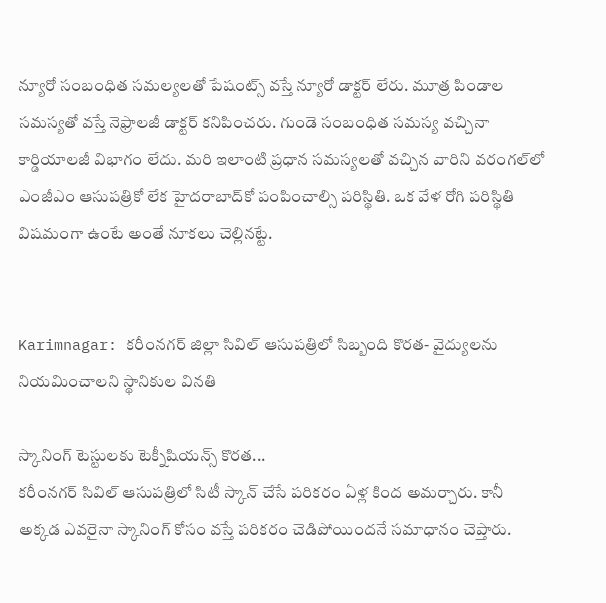న్యూరో సంబంధిత సమల్యలతో పేషంట్స్ వస్తే న్యూరో డాక్టర్ లేరు. మూత్ర పిండాల సమస్యతో వస్తే నెఫ్రాలజీ డాక్టర్ కనిపించరు. గుండె సంబంధిత సమస్య వచ్చినా కార్డియాలజీ విభాగం లేదు. మరి ఇలాంటి ప్రధాన సమస్యలతో వచ్చిన వారిని వరంగల్‌లో ఎంజీఎం ఆసుపత్రికో లేక హైదరాబాద్‌కో పంపించాల్సి పరిస్థితి. ఒక వేళ రోగి పరిస్థితి విషమంగా ఉంటే అంతే నూకలు చెల్లినట్టే.


Karimnagar: కరీంనగర్ జిల్లా సివిల్ ఆసుపత్రిలో సిబ్బంది కొరత- వైద్యులను నియమించాలని స్థానికుల వినతి

స్కానింగ్ టెస్టులకు టెక్నీషియన్స్ కొరత...
కరీంనగర్ సివిల్ ఆసుపత్రిలో సిటీ స్కాన్ చేసే పరికరం ఏళ్ల కింద అమర్చారు. కానీ అక్కడ ఎవరైనా స్కానింగ్ కోసం వస్తే పరికరం చెడిపోయిందనే సమాధానం చెప్తారు.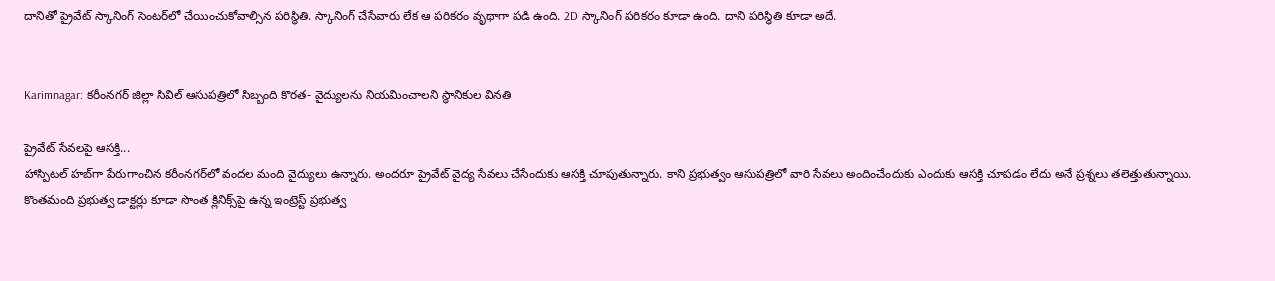దానితో ప్రైవేట్ స్కానింగ్ సెంటర్‌లో చేయించుకోవాల్సిన పరిస్థితి. స్కానింగ్ చేసేవారు లేక ఆ పరికరం వృథాగా పడి ఉంది. 2D స్కానింగ్ పరికరం కూడా ఉంది. దాని పరిస్థితి కూడా అదే.


Karimnagar: కరీంనగర్ జిల్లా సివిల్ ఆసుపత్రిలో సిబ్బంది కొరత- వైద్యులను నియమించాలని స్థానికుల వినతి

ప్రైవేట్ సేవలపై ఆసక్తి...
హాస్పిటల్ హబ్‌గా పేరుగాంచిన కరీంనగర్‌లో వందల మంది వైద్యులు ఉన్నారు. అందరూ ప్రైవేట్ వైద్య సేవలు చేసేందుకు ఆసక్తి చూపుతున్నారు. కాని ప్రభుత్వం ఆసుపత్రిలో వారి సేవలు అందించేందుకు ఎందుకు ఆసక్తి చూపడం లేదు అనే ప్రశ్నలు తలెత్తుతున్నాయి. కొంతమంది ప్రభుత్వ డాక్టర్లు కూడా సొంత క్లినిక్స్‌పై ఉన్న ఇంట్రెస్ట్ ప్రభుత్వ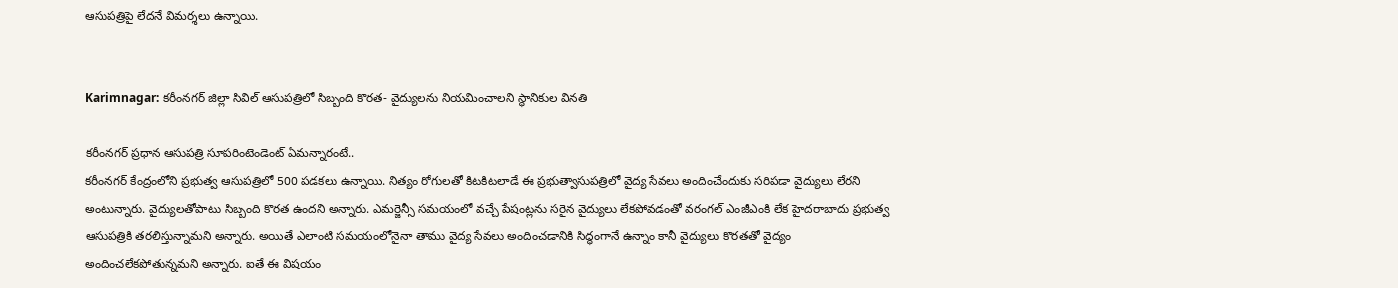ఆసుపత్రిపై లేదనే విమర్శలు ఉన్నాయి.


Karimnagar: కరీంనగర్ జిల్లా సివిల్ ఆసుపత్రిలో సిబ్బంది కొరత- వైద్యులను నియమించాలని స్థానికుల వినతి

కరీంనగర్ ప్రధాన ఆసుపత్రి సూపరింటెండెంట్‌ ఏమన్నారంటే..
కరీంనగర్ కేంద్రంలోని ప్రభుత్వ ఆసుపత్రిలో 500 పడకలు ఉన్నాయి. నిత్యం రోగులతో కిటకిటలాడే ఈ ప్రభుత్వాసుపత్రిలో వైద్య సేవలు అందించేందుకు సరిపడా వైద్యులు లేరని అంటున్నారు. వైద్యులతోపాటు సిబ్బంది కొరత ఉందని అన్నారు. ఎమర్జెన్సీ సమయంలో వచ్చే పేషంట్లను సరైన వైద్యులు లేకపోవడంతో వరంగల్ ఎంజీఎంకి లేక హైదరాబాదు ప్రభుత్వ ఆసుపత్రికి తరలిస్తున్నామని అన్నారు. అయితే ఎలాంటి సమయంలోనైనా తాము వైద్య సేవలు అందించడానికి సిద్ధంగానే ఉన్నాం కానీ వైద్యులు కొరతతో వైద్యం అందించలేకపోతున్నమని అన్నారు. ఐతే ఈ విషయం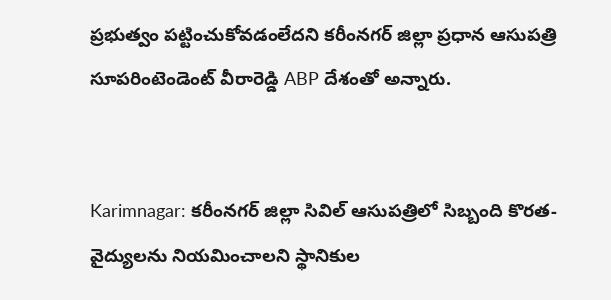ప్రభుత్వం పట్టించుకోవడంలేదని కరీంనగర్ జిల్లా ప్రధాన ఆసుపత్రి సూపరింటెండెంట్‌ వీరారెడ్డి ABP దేశంతో అన్నారు.


Karimnagar: కరీంనగర్ జిల్లా సివిల్ ఆసుపత్రిలో సిబ్బంది కొరత- వైద్యులను నియమించాలని స్థానికుల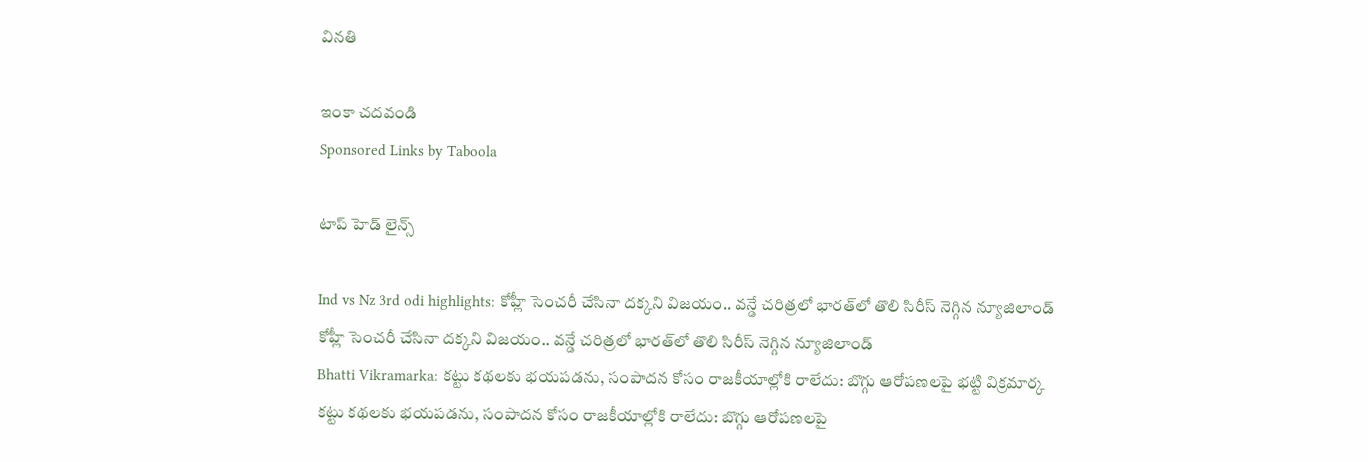వినతి

ఇంకా చదవండి
Sponsored Links by Taboola

టాప్ హెడ్ లైన్స్

Ind vs Nz 3rd odi highlights: కోహ్లీ సెంచరీ చేసినా దక్కని విజయం.. వన్డే చరిత్రలో భారత్‌లో తొలి సిరీస్ నెగ్గిన న్యూజిలాండ్
కోహ్లీ సెంచరీ చేసినా దక్కని విజయం.. వన్డే చరిత్రలో భారత్‌లో తొలి సిరీస్ నెగ్గిన న్యూజిలాండ్
Bhatti Vikramarka: కట్టు కథలకు భయపడను, సంపాదన కోసం రాజకీయాల్లోకి రాలేదు: బొగ్గు ఆరోపణలపై భట్టి విక్రమార్క
కట్టు కథలకు భయపడను, సంపాదన కోసం రాజకీయాల్లోకి రాలేదు: బొగ్గు ఆరోపణలపై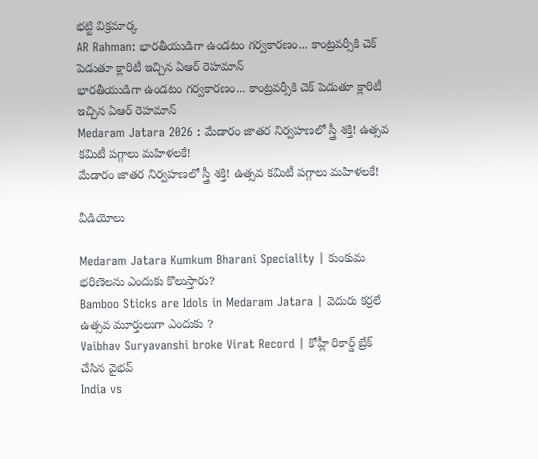భట్టి విక్రమార్క
AR Rahman: భారతీయుడిగా ఉండటం గర్వకారణం... కాంట్రవర్సీకి చెక్ పెడుతూ క్లారిటీ ఇచ్చిన ఏఆర్ రెహమాన్
భారతీయుడిగా ఉండటం గర్వకారణం... కాంట్రవర్సీకి చెక్ పెడుతూ క్లారిటీ ఇచ్చిన ఏఆర్ రెహమాన్
Medaram Jatara 2026 : మేడారం జాతర నిర్వహణలో స్త్రీ శక్తి! ఉత్సవ కమిటీ పగ్గాలు మహిళలకే!
మేడారం జాతర నిర్వహణలో స్త్రీ శక్తి! ఉత్సవ కమిటీ పగ్గాలు మహిళలకే!

వీడియోలు

Medaram Jatara Kumkum Bharani Speciality | కుంకుమ భరిణెలను ఎందుకు కొలుస్తారు?
Bamboo Sticks are Idols in Medaram Jatara | వెదురు కర్రలే ఉత్సవ మూర్తులుగా ఎందుకు ?
Vaibhav Suryavanshi broke Virat Record | కోహ్లీ రికార్డ్ బ్రేక్ చేసిన వైభవ్
India vs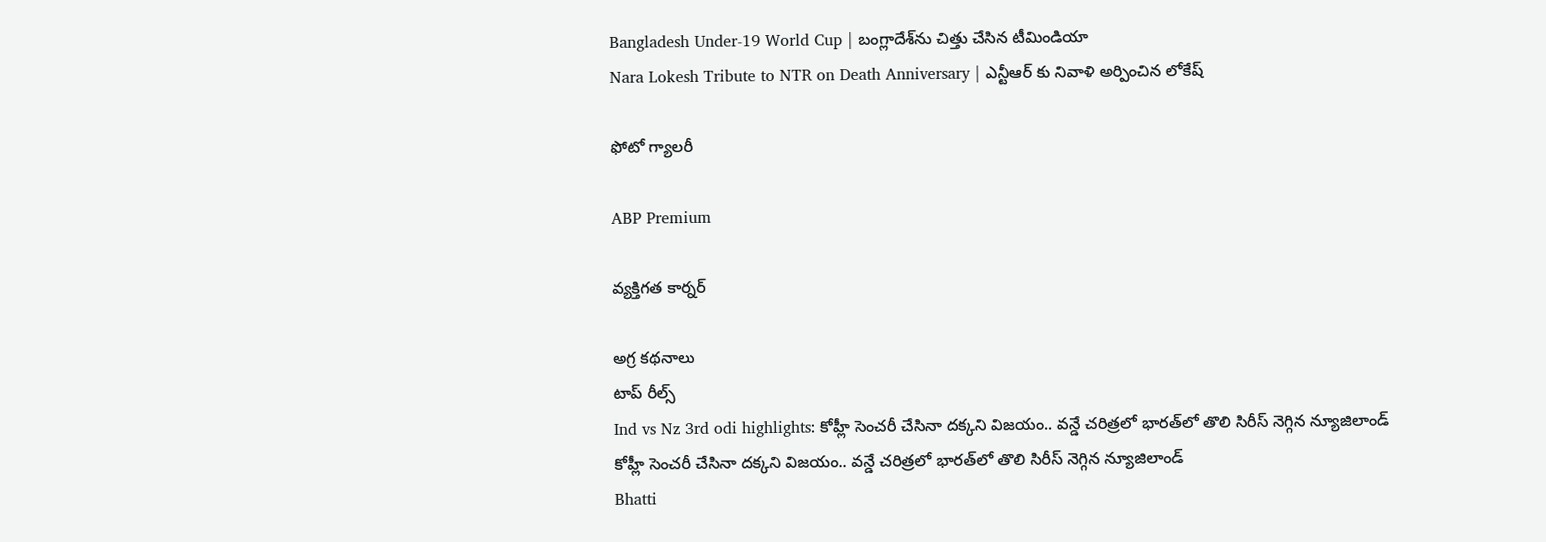Bangladesh Under-19 World Cup | బంగ్లాదేశ్‌ను చిత్తు చేసిన టీమిండియా
Nara Lokesh Tribute to NTR on Death Anniversary | ఎన్టీఆర్ కు నివాళి అర్పించిన లోకేష్

ఫోటో గ్యాలరీ

ABP Premium

వ్యక్తిగత కార్నర్

అగ్ర కథనాలు
టాప్ రీల్స్
Ind vs Nz 3rd odi highlights: కోహ్లీ సెంచరీ చేసినా దక్కని విజయం.. వన్డే చరిత్రలో భారత్‌లో తొలి సిరీస్ నెగ్గిన న్యూజిలాండ్
కోహ్లీ సెంచరీ చేసినా దక్కని విజయం.. వన్డే చరిత్రలో భారత్‌లో తొలి సిరీస్ నెగ్గిన న్యూజిలాండ్
Bhatti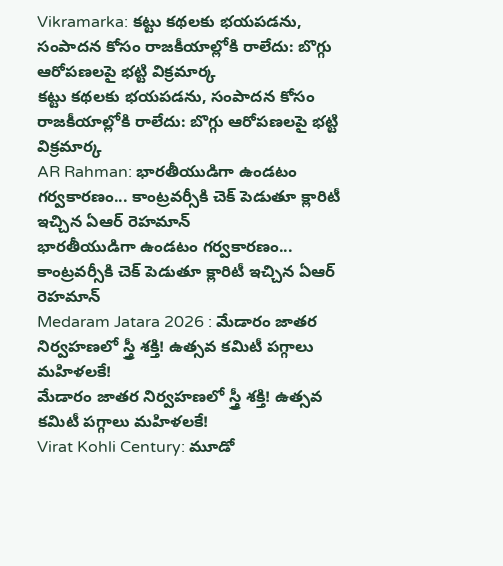Vikramarka: కట్టు కథలకు భయపడను, సంపాదన కోసం రాజకీయాల్లోకి రాలేదు: బొగ్గు ఆరోపణలపై భట్టి విక్రమార్క
కట్టు కథలకు భయపడను, సంపాదన కోసం రాజకీయాల్లోకి రాలేదు: బొగ్గు ఆరోపణలపై భట్టి విక్రమార్క
AR Rahman: భారతీయుడిగా ఉండటం గర్వకారణం... కాంట్రవర్సీకి చెక్ పెడుతూ క్లారిటీ ఇచ్చిన ఏఆర్ రెహమాన్
భారతీయుడిగా ఉండటం గర్వకారణం... కాంట్రవర్సీకి చెక్ పెడుతూ క్లారిటీ ఇచ్చిన ఏఆర్ రెహమాన్
Medaram Jatara 2026 : మేడారం జాతర నిర్వహణలో స్త్రీ శక్తి! ఉత్సవ కమిటీ పగ్గాలు మహిళలకే!
మేడారం జాతర నిర్వహణలో స్త్రీ శక్తి! ఉత్సవ కమిటీ పగ్గాలు మహిళలకే!
Virat Kohli Century: మూడో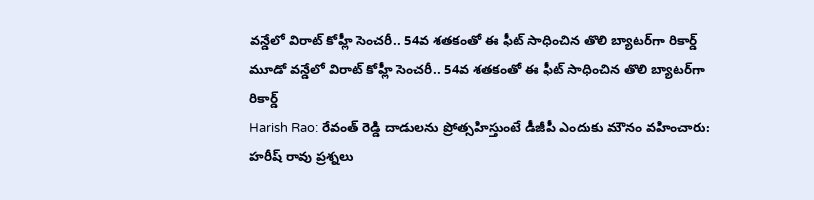వన్డేలో విరాట్ కోహ్లీ సెంచరీ.. 54వ శతకంతో ఈ ఫీట్ సాధించిన తొలి బ్యాటర్‌గా రికార్డ్
మూడో వన్డేలో విరాట్ కోహ్లీ సెంచరీ.. 54వ శతకంతో ఈ ఫీట్ సాధించిన తొలి బ్యాటర్‌గా రికార్డ్
Harish Rao: రేవంత్ రెడ్డి దాడులను ప్రోత్సహిస్తుంటే డీజీపీ ఎందుకు మౌనం వహించారు: హరీష్ రావు ప్రశ్నలు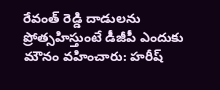రేవంత్ రెడ్డి దాడులను ప్రోత్సహిస్తుంటే డీజీపీ ఎందుకు మౌనం వహించారు: హరీష్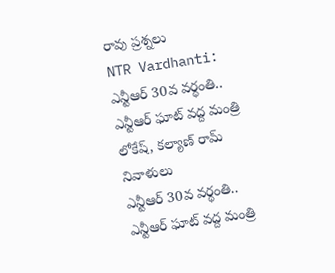రావు ప్రశ్నలు
NTR Vardhanti: ఎన్టీఆర్ 30వ వర్థంతి.. ఎన్టీఆర్ ఘాట్ వద్ద మంత్రి లోకేష్, కల్యాణ్ రామ్ నివాళులు
ఎన్టీఆర్ 30వ వర్థంతి.. ఎన్టీఆర్ ఘాట్ వద్ద మంత్రి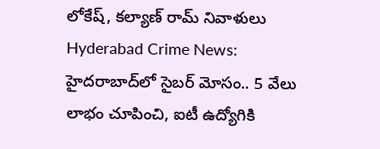లోకేష్, కల్యాణ్ రామ్ నివాళులు
Hyderabad Crime News: హైదరాబాద్‌లో సైబర్ మోసం.. 5 వేలు లాభం చూపించి, ఐటీ ఉద్యోగికి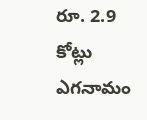రూ. 2.9 కోట్లు ఎగనామం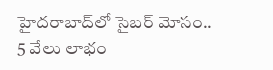హైదరాబాద్‌లో సైబర్ మోసం.. 5 వేలు లాభం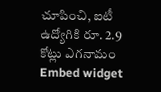చూపించి, ఐటీ ఉద్యోగికి రూ. 2.9 కోట్లు ఎగనామం
Embed widget